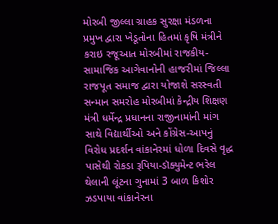મોરબી જીલ્લા ગ્રાહક સુરક્ષા મંડળના પ્રમુખ દ્વારા ખેડૂતોના હિતમાં કૃષિ મંત્રીને કરાઇ રજૂઆત મોરબીમાં રાજકીય-સામાજિક આગેવાનોની હાજરીમાં જિલ્લા રાજપૂત સમાજ દ્વારા યોજાશે સરસ્વતી સન્માન સમરોહ મોરબીમાં કેન્દ્રીય શિક્ષણ મંત્રી ધર્મેન્દ્ર પ્રધાનના રાજીનામાંની માંગ સાથે વિદ્યાર્થીઓ અને કોંગ્રેસ-આપનું વિરોધ પ્રદર્શન વાંકાનેરમાં ધોળા દિવસે વૃદ્ધ પાસેથી રોકડા રૂપિયા-ડૉક્યુમેન્ટ ભરેલ થેલાની લૂંટના ગુનામાં 3 બાળ કિશોર ઝડપાયા વાંકાનેરના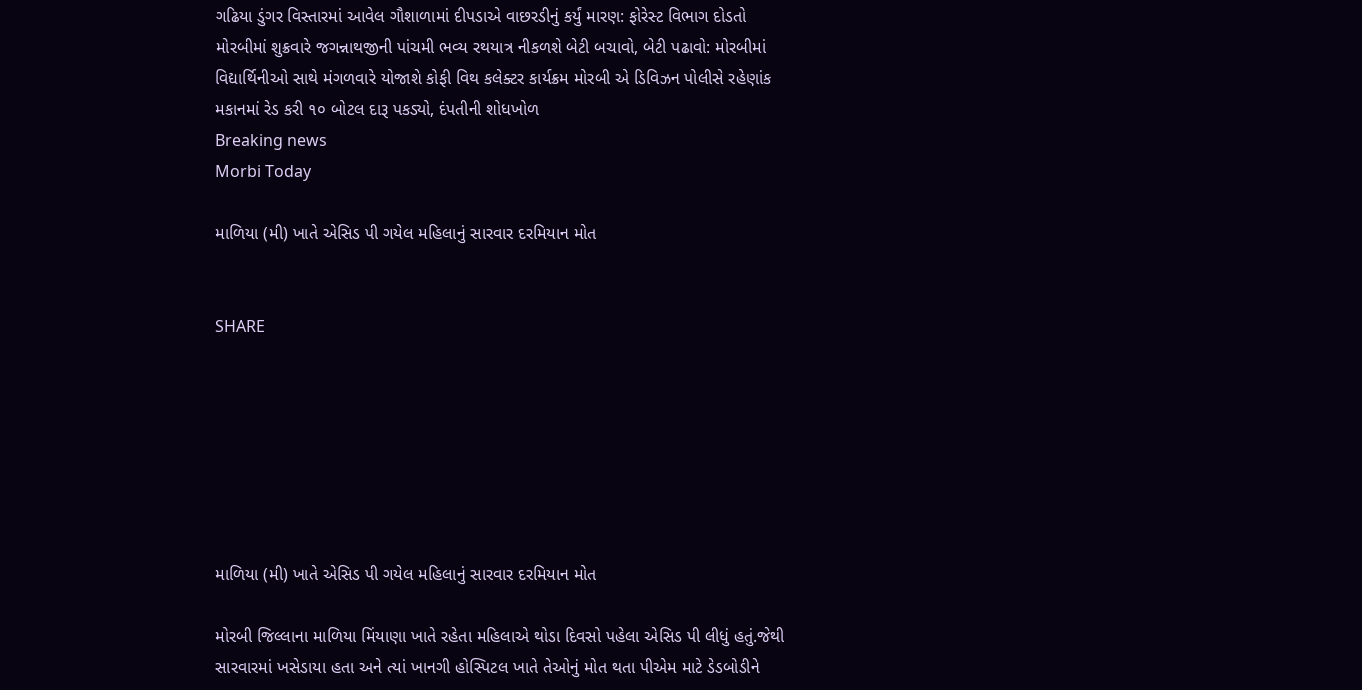ગઢિયા ડુંગર વિસ્તારમાં આવેલ ગૌશાળામાં દીપડાએ વાછરડીનું કર્યું મારણ: ફોરેસ્ટ વિભાગ દોડતો મોરબીમાં શુક્રવારે જગન્નાથજીની પાંચમી ભવ્ય રથયાત્ર નીકળશે બેટી બચાવો, બેટી પઢાવો: મોરબીમાં વિદ્યાર્થિનીઓ સાથે મંગળવારે યોજાશે કોફી વિથ કલેક્ટર કાર્યક્રમ મોરબી એ ડિવિઝન પોલીસે રહેણાંક મકાનમાં રેડ કરી ૧૦ બોટલ દારૂ પકડ્યો, દંપતીની શોધખોળ
Breaking news
Morbi Today

માળિયા (મી) ખાતે એસિડ પી ગયેલ મહિલાનું સારવાર દરમિયાન મોત


SHARE







માળિયા (મી) ખાતે એસિડ પી ગયેલ મહિલાનું સારવાર દરમિયાન મોત

મોરબી જિલ્લાના માળિયા મિંયાણા ખાતે રહેતા મહિલાએ થોડા દિવસો પહેલા એસિડ પી લીધું હતું.જેથી સારવારમાં ખસેડાયા હતા અને ત્યાં ખાનગી હોસ્પિટલ ખાતે તેઓનું મોત થતા પીએમ માટે ડેડબોડીને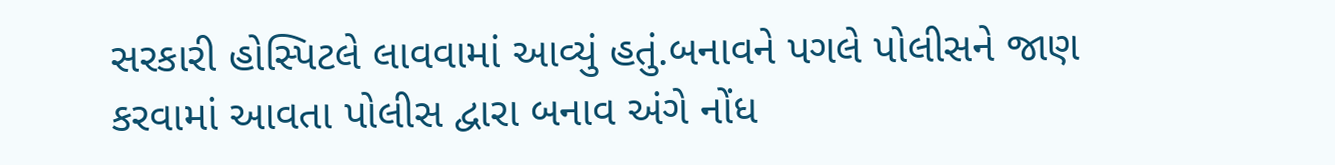સરકારી હોસ્પિટલે લાવવામાં આવ્યું હતું.બનાવને પગલે પોલીસને જાણ કરવામાં આવતા પોલીસ દ્વારા બનાવ અંગે નોંધ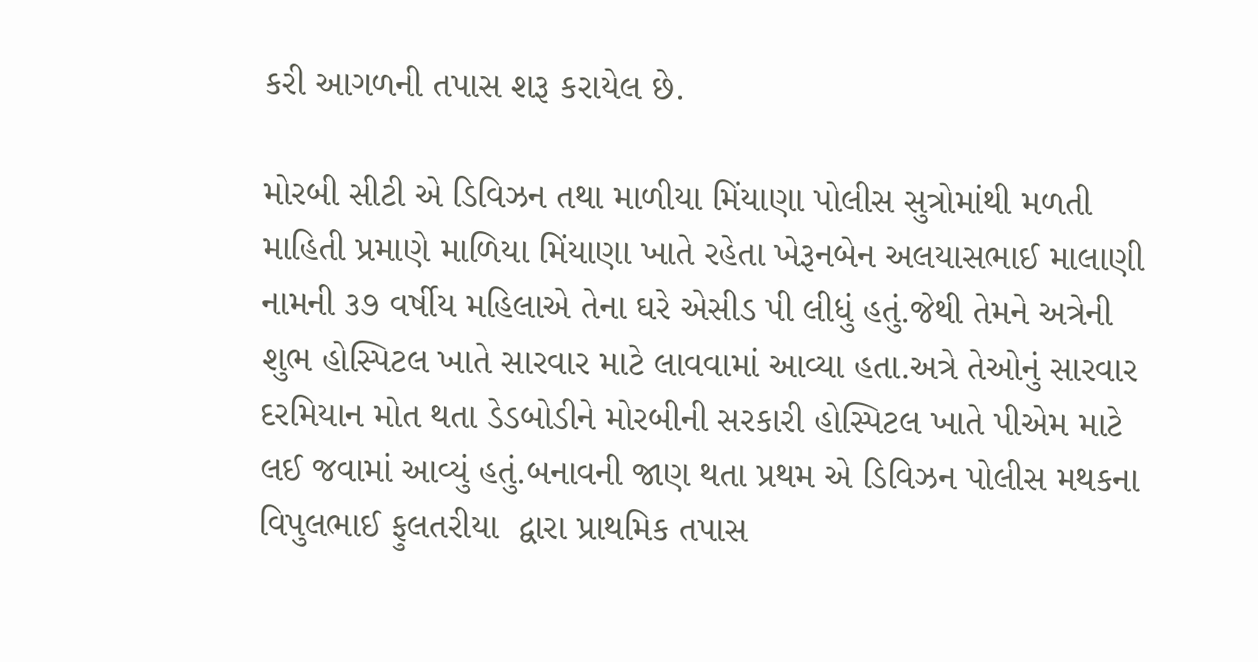કરી આગળની તપાસ શરૂ કરાયેલ છે.

મોરબી સીટી એ ડિવિઝન તથા માળીયા મિંયાણા પોલીસ સુત્રોમાંથી મળતી માહિતી પ્રમાણે માળિયા મિંયાણા ખાતે રહેતા ખેરૂનબેન અલયાસભાઈ માલાણી નામની ૩૭ વર્ષીય મહિલાએ તેના ઘરે એસીડ પી લીધું હતું.જેથી તેમને અત્રેની શુભ હોસ્પિટલ ખાતે સારવાર માટે લાવવામાં આવ્યા હતા.અત્રે તેઓનું સારવાર દરમિયાન મોત થતા ડેડબોડીને મોરબીની સરકારી હોસ્પિટલ ખાતે પીએમ માટે લઈ જવામાં આવ્યું હતું.બનાવની જાણ થતા પ્રથમ એ ડિવિઝન પોલીસ મથકના વિપુલભાઈ ફુલતરીયા  દ્વારા પ્રાથમિક તપાસ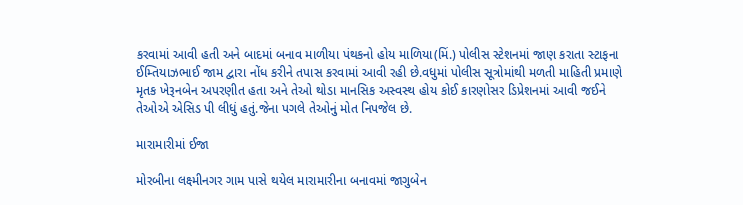કરવામાં આવી હતી અને બાદમાં બનાવ માળીયા પંથકનો હોય માળિયા(મિં.) પોલીસ સ્ટેશનમાં જાણ કરાતા સ્ટાફના ઈમ્તિયાઝભાઈ જામ દ્વારા નોંધ કરીને તપાસ કરવામાં આવી રહી છે.વધુમાં પોલીસ સૂત્રોમાંથી મળતી માહિતી પ્રમાણે મૃતક ખેરૂનબેન અપરણીત હતા અને તેઓ થોડા માનસિક અસ્વસ્થ હોય કોઈ કારણોસર ડિપ્રેશનમાં આવી જઈને તેઓએ એસિડ પી લીધું હતું.જેના પગલે તેઓનું મોત નિપજેલ છે.

મારામારીમાં ઈજા

મોરબીના લક્ષ્મીનગર ગામ પાસે થયેલ મારામારીના બનાવમાં જાગુબેન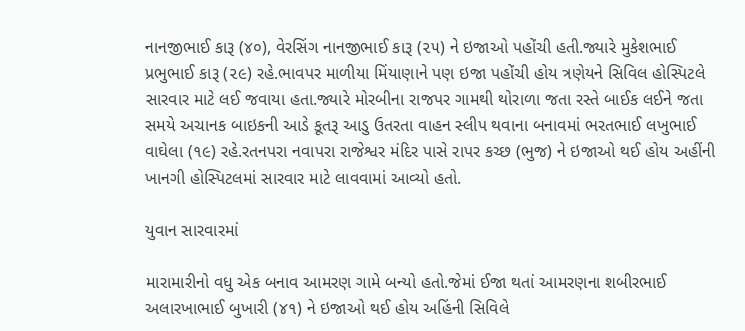નાનજીભાઈ કારૂ (૪૦), વેરસિંગ નાનજીભાઈ કારૂ (૨૫) ને ઇજાઓ પહોંચી હતી.જ્યારે મુકેશભાઈ પ્રભુભાઈ કારૂ (૨૯) રહે.ભાવપર માળીયા મિંયાણાને પણ ઇજા પહોંચી હોય ત્રણેયને સિવિલ હોસ્પિટલે સારવાર માટે લઈ જવાયા હતા.જ્યારે મોરબીના રાજપર ગામથી થોરાળા જતા રસ્તે બાઈક લઈને જતા સમયે અચાનક બાઇકની આડે કૂતરૂ આડુ ઉતરતા વાહન સ્લીપ થવાના બનાવમાં ભરતભાઈ લખુભાઈ વાઘેલા (૧૯) રહે.રતનપરા નવાપરા રાજેશ્વર મંદિર પાસે રાપર કચ્છ (ભુજ) ને ઇજાઓ થઈ હોય અહીંની ખાનગી હોસ્પિટલમાં સારવાર માટે લાવવામાં આવ્યો હતો.

યુવાન સારવારમાં

મારામારીનો વધુ એક બનાવ આમરણ ગામે બન્યો હતો.જેમાં ઈજા થતાં આમરણના શબીરભાઈ અલારખાભાઈ બુખારી (૪૧) ને ઇજાઓ થઈ હોય અહિંની સિવિલે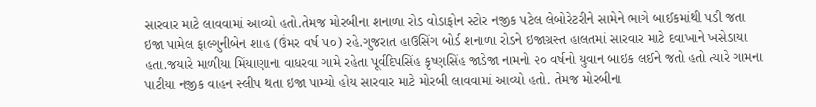સારવાર માટે લાવવામાં આવ્યો હતો.તેમજ મોરબીના શનાળા રોડ વોડાફોન સ્ટોર નજીક પટેલ લેબોરેટરીને સામેને ભાગે બાઈકમાંથી પડી જતા ઇજા પામેલ ફાલ્ગુનીબેન શાહ (ઉંમર વર્ષ ૫૦) રહે.ગુજરાત હાઉસિંગ બોર્ડ શનાળા રોડને ઇજાગ્રસ્ત હાલતમાં સારવાર માટે દવાખાને ખસેડાયા હતા.જયારે માળીયા મિંયાણાના વાધરવા ગામે રહેતા પૂર્વદિપસિંહ કૃષ્ણસિંહ જાડેજા નામનો ૨૦ વર્ષનો યુવાન બાઇક લઈને જતો હતો ત્યારે ગામના પાટીયા નજીક વાહન સ્લીપ થતા ઇજા પામ્યો હોય સારવાર માટે મોરબી લાવવામાં આવ્યો હતો. તેમજ મોરબીના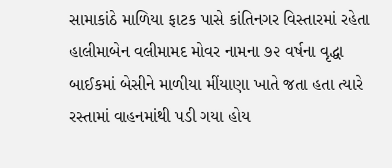સામાકાંઠે માળિયા ફાટક પાસે કાંતિનગર વિસ્તારમાં રહેતા હાલીમાબેન વલીમામદ મોવર નામના ૭૨ વર્ષના વૃદ્ધા બાઈકમાં બેસીને માળીયા મીંયાણા ખાતે જતા હતા ત્યારે રસ્તામાં વાહનમાંથી પડી ગયા હોય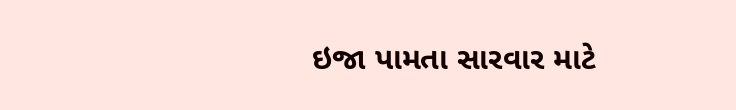ઇજા પામતા સારવાર માટે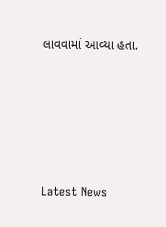લાવવામાં આવ્યા હતા.








Latest News